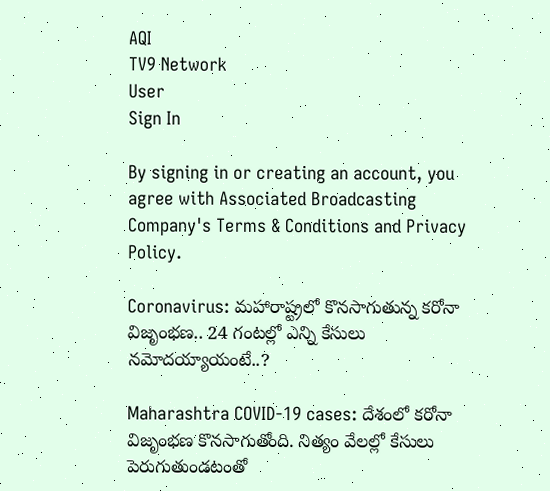AQI
TV9 Network
User
Sign In

By signing in or creating an account, you agree with Associated Broadcasting Company's Terms & Conditions and Privacy Policy.

Coronavirus: మహారాష్ట్రలో కొనసాగుతున్న కరోనా విజృంభణ.. 24 గంటల్లో ఎన్ని కేసులు నమోదయ్యాయంటే..?

Maharashtra COVID-19 cases: దేశంలో కరోనా విజృంభణ కొనసాగుతోంది. నిత్యం వేలల్లో కేసులు పెరుగుతుండటంతో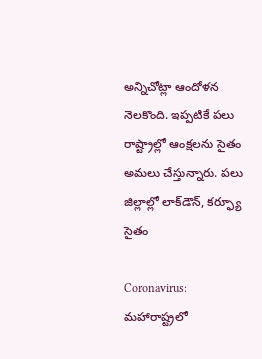అన్నిచోట్లా ఆందోళన నెలకొంది. ఇప్పటికే పలు రాష్ట్రాల్లో ఆంక్షలను సైతం అమలు చేస్తున్నారు. పలు జిల్లాల్లో లాక్‌డౌన్, కర్ఫ్యూ సైతం

Coronavirus: మహారాష్ట్రలో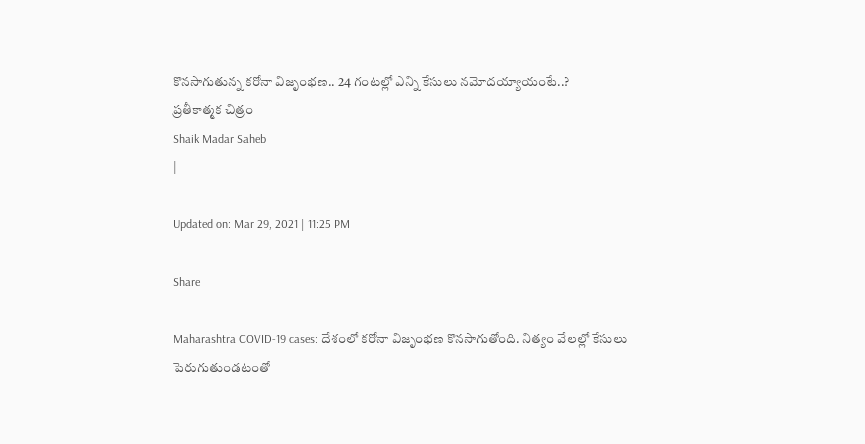కొనసాగుతున్న కరోనా విజృంభణ.. 24 గంటల్లో ఎన్ని కేసులు నమోదయ్యాయంటే..?
ప్రతీకాత్మక చిత్రం
Shaik Madar Saheb
|

Updated on: Mar 29, 2021 | 11:25 PM

Share

Maharashtra COVID-19 cases: దేశంలో కరోనా విజృంభణ కొనసాగుతోంది. నిత్యం వేలల్లో కేసులు పెరుగుతుండటంతో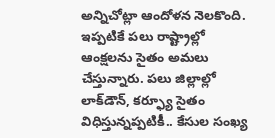అన్నిచోట్లా ఆందోళన నెలకొంది. ఇప్పటికే పలు రాష్ట్రాల్లో ఆంక్షలను సైతం అమలు చేస్తున్నారు. పలు జిల్లాల్లో లాక్‌డౌన్, కర్ఫ్యూ సైతం విధిస్తున్నప్పటికీ.. కేసుల సంఖ్య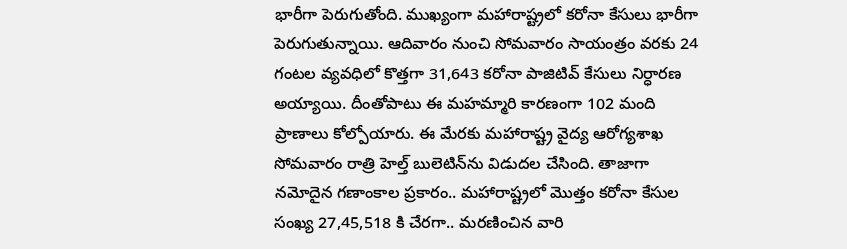భారీగా పెరుగుతోంది. ముఖ్యంగా మహారాష్ట్రలో కరోనా కేసులు భారీగా పెరుగుతున్నాయి. ఆదివారం నుంచి సోమవారం సాయంత్రం వరకు 24 గంటల వ్యవధిలో కొత్తగా 31,643 కరోనా పాజిటివ్‌ కేసులు నిర్ధారణ అయ్యాయి. దీంతోపాటు ఈ మహమ్మారి కారణంగా 102 మంది ప్రాణాలు కోల్పోయారు. ఈ మేరకు మహారాష్ట్ర వైద్య ఆరోగ్యశాఖ సోమవారం రాత్రి హెల్త్ బులెటిన్‌ను విడుదల చేసింది. తాజాగా నమోదైన గణాంకాల ప్రకారం.. మహారాష్ట్రలో మొత్తం కరోనా కేసుల సంఖ్య 27,45,518 కి చేరగా.. మరణించిన వారి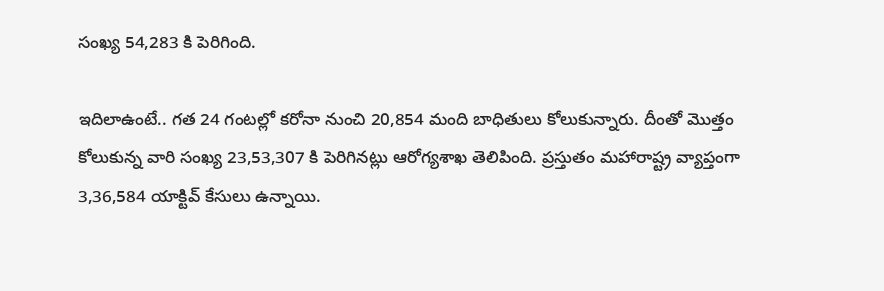సంఖ్య 54,283 కి పెరిగింది.

ఇదిలాఉంటే.. గత 24 గంటల్లో కరోనా నుంచి 20,854 మంది బాధితులు కోలుకున్నారు. దీంతో మొత్తం కోలుకున్న వారి సంఖ్య 23,53,307 కి పెరిగినట్లు ఆరోగ్యశాఖ తెలిపింది. ప్రస్తుతం మహారాష్ట్ర వ్యాప్తంగా 3,36,584 యాక్టివ్‌ కేసులు ఉన్నాయి.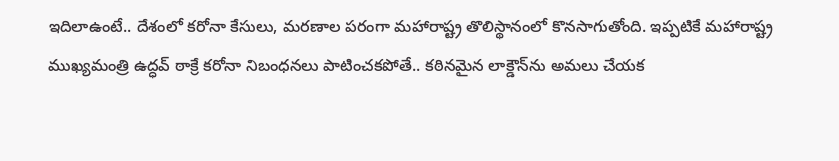ఇదిలాఉంటే.. దేశంలో కరోనా కేసులు, మరణాల పరంగా మహారాష్ట్ర తొలిస్థానంలో కొనసాగుతోంది. ఇప్పటికే మహారాష్ట్ర ముఖ్యమంత్రి ఉద్ధవ్ ఠాక్రే కరోనా నిబంధనలు పాటించకపోతే.. కఠినమైన లాక్డౌన్‌ను అమలు చేయక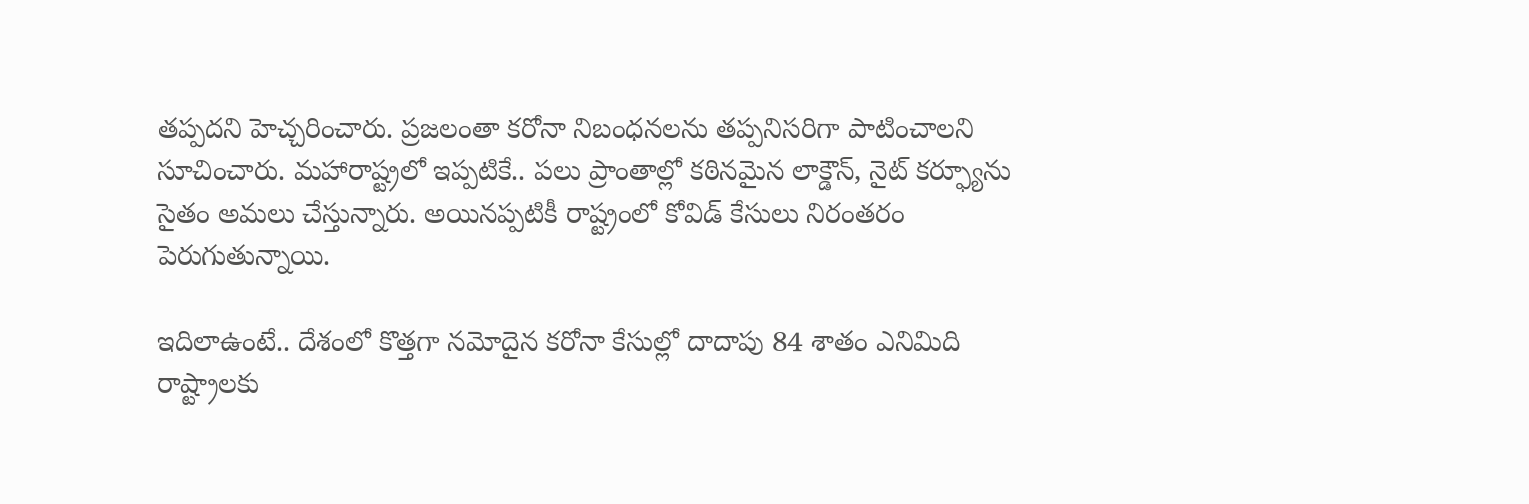తప్పదని హెచ్చరించారు. ప్రజలంతా కరోనా నిబంధనలను తప్పనిసరిగా పాటించాలని సూచించారు. మహారాష్ట్రలో ఇప్పటికే.. పలు ప్రాంతాల్లో కఠినమైన లాక్డౌన్, నైట్ కర్ఫ్యూను సైతం అమలు చేస్తున్నారు. అయినప్పటికీ రాష్ట్రంలో కోవిడ్ కేసులు నిరంతరం పెరుగుతున్నాయి.

ఇదిలాఉంటే.. దేశంలో కొత్తగా నమోదైన కరోనా కేసుల్లో దాదాపు 84 శాతం ఎనిమిది రాష్ట్రాలకు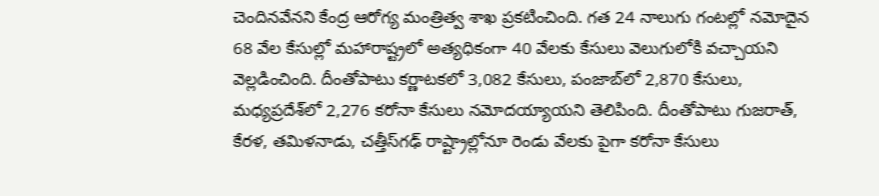చెందినవేనని కేంద్ర ఆరోగ్య మంత్రిత్వ శాఖ ప్రకటించింది. గత 24 నాలుగు గంటల్లో నమోదైన 68 వేల కేసుల్లో మహారాష్ట్రలో అత్యధికంగా 40 వేలకు కేసులు వెలుగులోకి వచ్చాయని వెల్లడించింది. దీంతోపాటు కర్ణాటకలో 3,082 కేసులు, పంజాబ్‌లో 2,870 కేసులు, మధ్యప్రదేశ్‌లో 2,276 కరోనా కేసులు నమోదయ్యాయని తెలిపింది. దీంతోపాటు గుజరాత్, కేరళ, తమిళనాడు, చత్తీస్‌గఢ్ రాష్ట్రాల్లోనూ రెండు వేలకు పైగా కరోనా కేసులు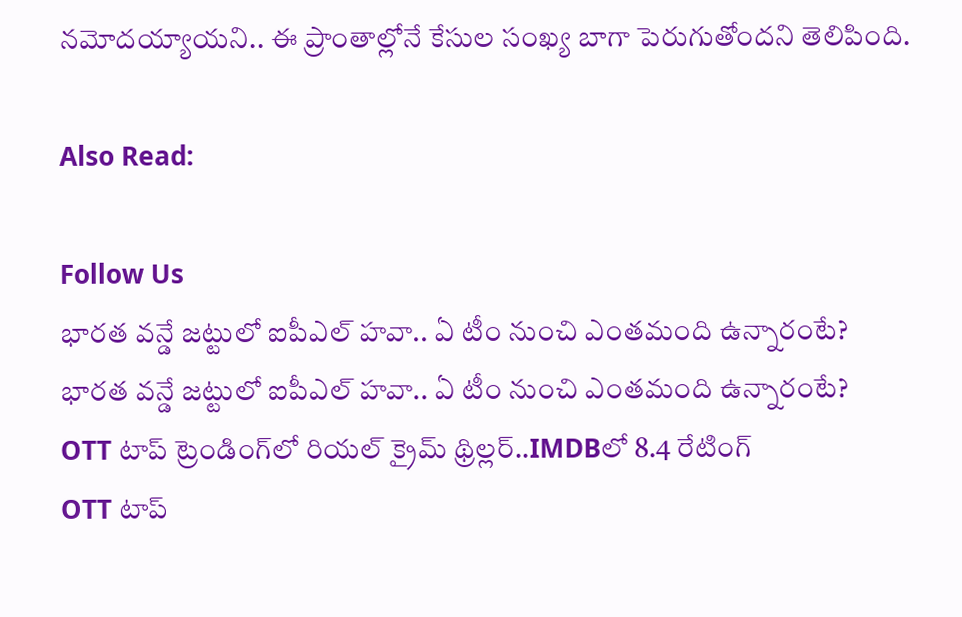నమోదయ్యాయని.. ఈ ప్రాంతాల్లోనే కేసుల సంఖ్య బాగా పెరుగుతోందని తెలిపింది.

Also Read:

Follow Us
భారత వన్డే జట్టులో ఐపీఎల్ హవా.. ఏ టీం నుంచి ఎంతమంది ఉన్నారంటే?
భారత వన్డే జట్టులో ఐపీఎల్ హవా.. ఏ టీం నుంచి ఎంతమంది ఉన్నారంటే?
OTT టాప్ ట్రెండింగ్‌లో రియల్ క్రైమ్ థ్రిల్లర్..IMDBలో 8.4 రేటింగ్
OTT టాప్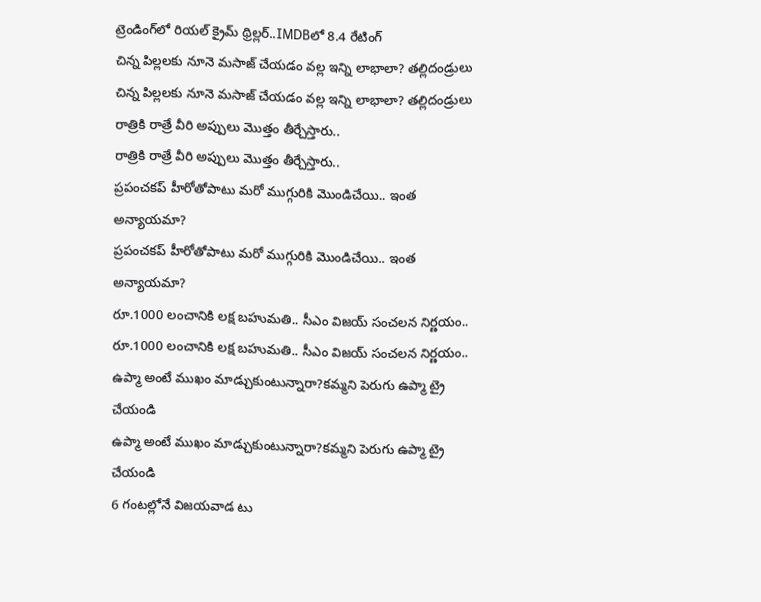ట్రెండింగ్‌లో రియల్ క్రైమ్ థ్రిల్లర్..IMDBలో 8.4 రేటింగ్
చిన్న పిల్లలకు నూనె మసాజ్ చేయడం వల్ల ఇన్ని లాభాలా? తల్లిదండ్రులు
చిన్న పిల్లలకు నూనె మసాజ్ చేయడం వల్ల ఇన్ని లాభాలా? తల్లిదండ్రులు
రాత్రికి రాత్రే వీరి అప్పులు మొత్తం తీర్చేస్తారు..
రాత్రికి రాత్రే వీరి అప్పులు మొత్తం తీర్చేస్తారు..
ప్రపంచకప్ హీరోతోపాటు మరో ముగ్గురికి మొండిచేయి.. ఇంత అన్యాయమా?
ప్రపంచకప్ హీరోతోపాటు మరో ముగ్గురికి మొండిచేయి.. ఇంత అన్యాయమా?
రూ.1000 లంచానికి లక్ష బహుమతి.. సీఎం విజయ్ సంచలన నిర్ణయం..
రూ.1000 లంచానికి లక్ష బహుమతి.. సీఎం విజయ్ సంచలన నిర్ణయం..
ఉప్మా అంటే ముఖం మాడ్చుకుంటున్నారా?కమ్మని పెరుగు ఉప్మా ట్రై చేయండి
ఉప్మా అంటే ముఖం మాడ్చుకుంటున్నారా?కమ్మని పెరుగు ఉప్మా ట్రై చేయండి
6 గంటల్లోనే విజయవాడ టు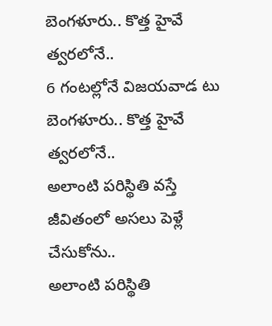బెంగళూరు.. కొత్త హైవే త్వరలోనే..
6 గంటల్లోనే విజయవాడ టు బెంగళూరు.. కొత్త హైవే త్వరలోనే..
అలాంటి పరిస్థితి వస్తే జీవితంలో అసలు పెళ్లే చేసుకోను..
అలాంటి పరిస్థితి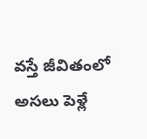వస్తే జీవితంలో అసలు పెళ్లే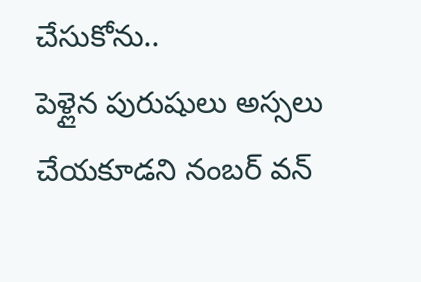చేసుకోను..
పెళ్లైన పురుషులు అస్సలు చేయకూడని నంబర్ వన్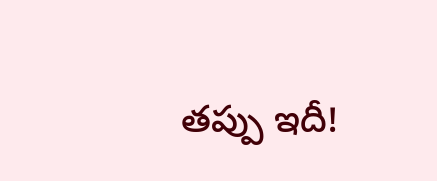తప్పు ఇదీ!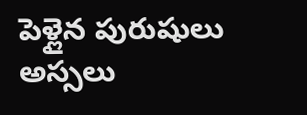పెళ్లైన పురుషులు అస్సలు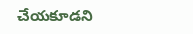చేయకూడని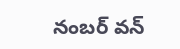నంబర్ వన్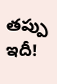తప్పు ఇదీ!